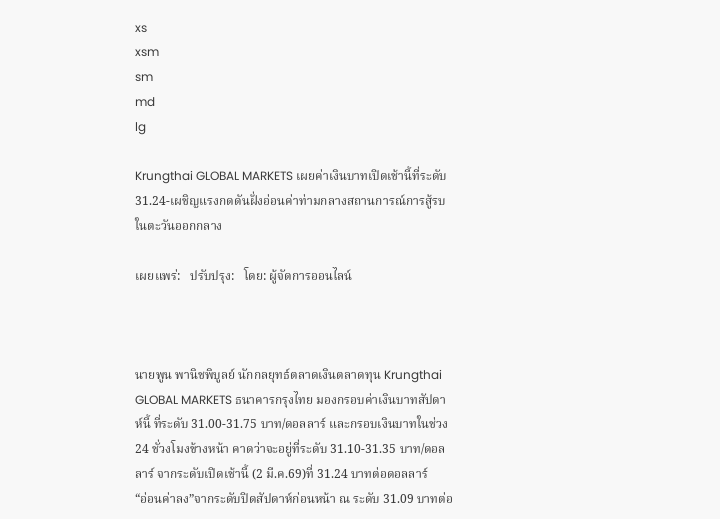xs
xsm
sm
md
lg

Krungthai GLOBAL MARKETS เผยค่าเงินบาทเปิดเช้านี้ที่ระดับ 31.24-เผชิญแรงกดดันฝั่งอ่อนค่าท่ามกลางสถานการณ์การสู้รบในตะวันออกกลาง

เผยแพร่:   ปรับปรุง:   โดย: ผู้จัดการออนไลน์



นายพูน พานิชพิบูลย์ นักกลยุทธ์ตลาดเงินตลาดทุน Krungthai GLOBAL MARKETS ธนาคารกรุงไทย มองกรอบค่าเงินบาทสัปดาห์นี้ ที่ระดับ 31.00-31.75 บาท/ดอลลาร์ และกรอบเงินบาทในช่วง 24 ชั่วงโมงข้างหน้า คาดว่าจะอยู่ที่ระดับ 31.10-31.35 บาท/ดอลลาร์ จากระดับเปิดเช้านี้ (2 มี.ค.69)ที่ 31.24 บาทต่อดอลลาร์
“อ่อนค่าลง”จากระดับปิดสัปดาห์ก่อนหน้า ณ ระดับ 31.09 บาทต่อ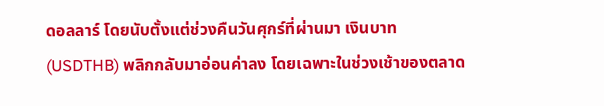ดอลลาร์ โดยนับตั้งแต่ช่วงคืนวันศุกร์ที่ผ่านมา เงินบาท (USDTHB) พลิกกลับมาอ่อนค่าลง โดยเฉพาะในช่วงเช้าของตลาด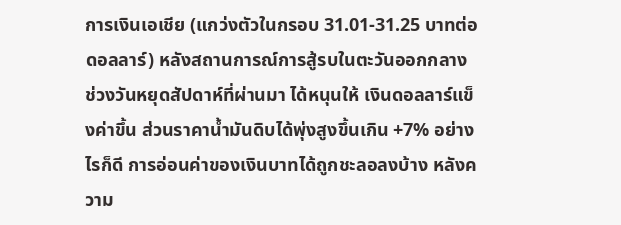การเงินเอเชีย (แกว่งตัวในกรอบ 31.01-31.25 บาทต่อดอลลาร์) หลังสถานการณ์การสู้รบในตะวันออกกลาง ช่วงวันหยุดสัปดาห์ที่ผ่านมา ได้หนุนให้ เงินดอลลาร์แข็งค่าขึ้น ส่วนราคาน้ำมันดิบได้พุ่งสูงขึ้นเกิน +7% อย่างไรก็ดี การอ่อนค่าของเงินบาทได้ถูกชะลอลงบ้าง หลังความ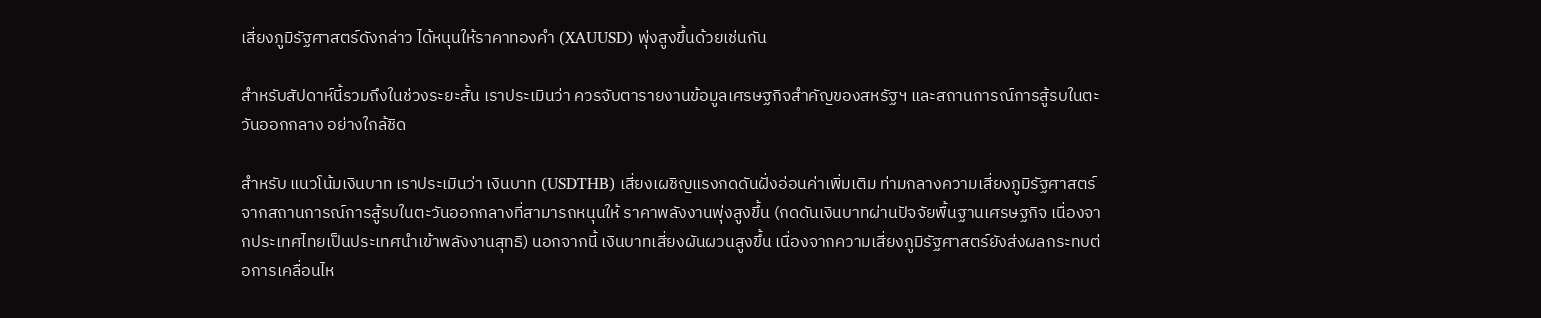เสี่ยงภูมิรัฐศาสตร์ดังกล่าว ได้หนุนให้ราคาทองคำ (XAUUSD) พุ่งสูงขึ้นด้วยเช่นกัน

สำหรับสัปดาห์นี้รวมถึงในช่วงระยะสั้น เราประเมินว่า ควรจับตารายงานข้อมูลเศรษฐกิจสำคัญของสหรัฐฯ และสถานการณ์การสู้รบในตะวันออกกลาง อย่างใกล้ชิด

สำหรับ แนวโน้มเงินบาท เราประเมินว่า เงินบาท (USDTHB) เสี่ยงเผชิญแรงกดดันฝั่งอ่อนค่าเพิ่มเติม ท่ามกลางความเสี่ยงภูมิรัฐศาสตร์จากสถานการณ์การสู้รบในตะวันออกกลางที่สามารถหนุนให้ ราคาพลังงานพุ่งสูงขึ้น (กดดันเงินบาทผ่านปัจจัยพื้นฐานเศรษฐกิจ เนื่องจากประเทศไทยเป็นประเทศนำเข้าพลังงานสุทธิ) นอกจากนี้ เงินบาทเสี่ยงผันผวนสูงขึ้น เนื่องจากความเสี่ยงภูมิรัฐศาสตร์ยังส่งผลกระทบต่อการเคลื่อนไห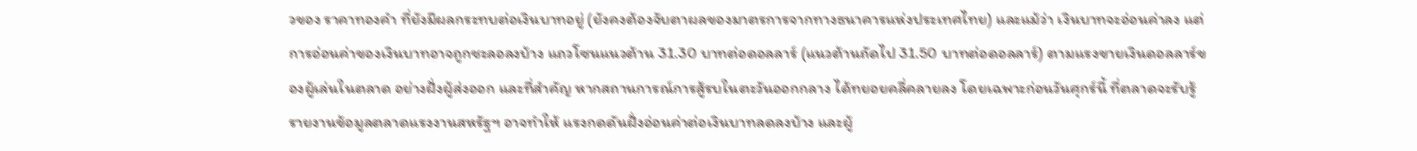วของ ราคาทองคำ ที่ยังมีผลกระทบต่อเงินบาทอยู่ (ยังคงต้องจับตาผลของมาตรการจากทางธนาคารแห่งประเทศไทย) และแม้ว่า เงินบาทจะอ่อนค่าลง แต่การอ่อนค่าของเงินบาทอาจถูกชะลอลงบ้าง แถวโซนแนวต้าน 31.30 บาทต่อดอลลาร์ (แนวต้านถัดไป 31.50 บาทต่อดอลลาร์) ตามแรงขายเงินดอลลาร์ของผู้เล่นในตลาด อย่างฝั่งผู้ส่งออก และที่สำคัญ หากสถานการณ์การสู้รบในตะวันออกกลาง ได้ทยอยคลี่คลายลง โดยเฉพาะก่อนวันศุกร์นี้ ที่ตลาดจะรับรู้ รายงานข้อมูลตลาดแรงงานสหรัฐฯ อาจทำให้ แรงกดดันฝั่งอ่อนค่าต่อเงินบาทลดลงบ้าง และผู้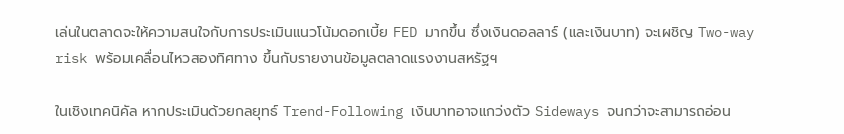เล่นในตลาดจะให้ความสนใจกับการประเมินแนวโน้มดอกเบี้ย FED มากขึ้น ซึ่งเงินดอลลาร์ (และเงินบาท) จะเผชิญ Two-way risk พร้อมเคลื่อนไหวสองทิศทาง ขึ้นกับรายงานข้อมูลตลาดแรงงานสหรัฐฯ

ในเชิงเทคนิคัล หากประเมินด้วยกลยุทธ์ Trend-Following เงินบาทอาจแกว่งตัว Sideways จนกว่าจะสามารถอ่อน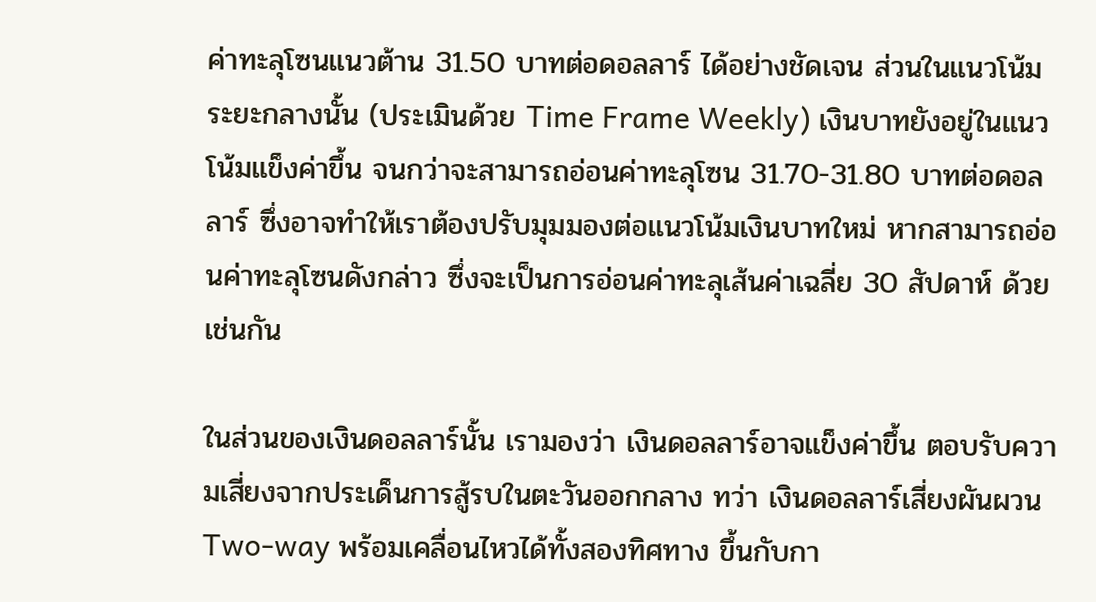ค่าทะลุโซนแนวต้าน 31.50 บาทต่อดอลลาร์ ได้อย่างชัดเจน ส่วนในแนวโน้มระยะกลางนั้น (ประเมินด้วย Time Frame Weekly) เงินบาทยังอยู่ในแนวโน้มแข็งค่าขึ้น จนกว่าจะสามารถอ่อนค่าทะลุโซน 31.70-31.80 บาทต่อดอลลาร์ ซึ่งอาจทำให้เราต้องปรับมุมมองต่อแนวโน้มเงินบาทใหม่ หากสามารถอ่อนค่าทะลุโซนดังกล่าว ซึ่งจะเป็นการอ่อนค่าทะลุเส้นค่าเฉลี่ย 30 สัปดาห์ ด้วยเช่นกัน

ในส่วนของเงินดอลลาร์นั้น เรามองว่า เงินดอลลาร์อาจแข็งค่าขึ้น ตอบรับความเสี่ยงจากประเด็นการสู้รบในตะวันออกกลาง ทว่า เงินดอลลาร์เสี่ยงผันผวน Two-way พร้อมเคลื่อนไหวได้ทั้งสองทิศทาง ขึ้นกับกา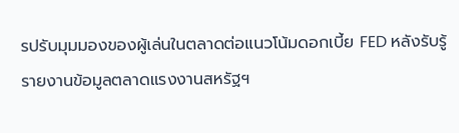รปรับมุมมองของผู้เล่นในตลาดต่อแนวโน้มดอกเบี้ย FED หลังรับรู้รายงานข้อมูลตลาดแรงงานสหรัฐฯ